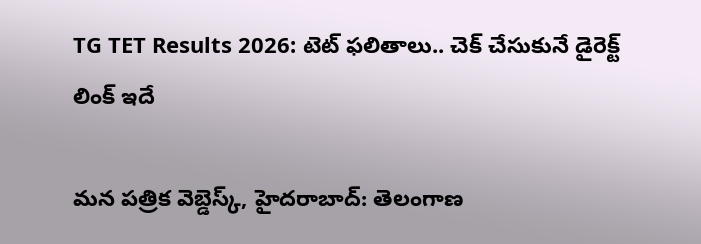TG TET Results 2026: టెట్ ఫలితాలు.. చెక్ చేసుకునే డైరెక్ట్ లింక్ ఇదే

మన పత్రిక వెబ్డెస్క్, హైదరాబాద్: తెలంగాణ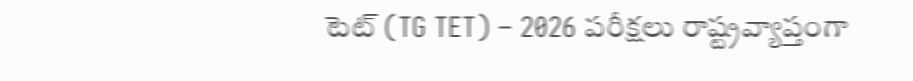టెట్ (TG TET) – 2026 పరీక్షలు రాష్ట్రవ్యాప్తంగా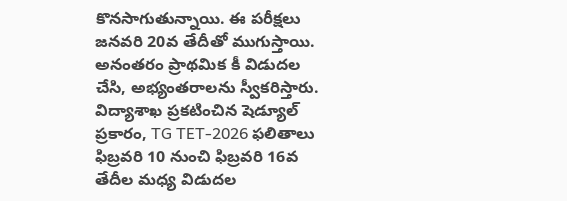కొనసాగుతున్నాయి. ఈ పరీక్షలు జనవరి 20వ తేదీతో ముగుస్తాయి. అనంతరం ప్రాథమిక కీ విడుదల చేసి, అభ్యంతరాలను స్వీకరిస్తారు. విద్యాశాఖ ప్రకటించిన షెడ్యూల్ ప్రకారం, TG TET-2026 ఫలితాలు ఫిబ్రవరి 10 నుంచి ఫిబ్రవరి 16వ తేదీల మధ్య విడుదల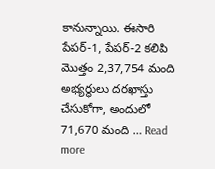కానున్నాయి. ఈసారి పేపర్‌-1, పేపర్-2 కలిపి మొత్తం 2,37,754 మంది అభ్యర్థులు దరఖాస్తు చేసుకోగా, అందులో 71,670 మంది … Read more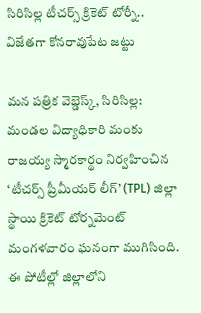సిరిసిల్ల టీచర్స్ క్రికెట్ టోర్నీ.. విజేతగా కోనరావుపేట జట్టు

మన పత్రిక వెబ్డెస్క్, సిరిసిల్ల: మండల విద్యాధికారి మంకు రాజయ్య స్మారకార్థం నిర్వహించిన ‘టీచర్స్ ప్రీమీయర్ లీగ్’ (TPL) జిల్లా స్థాయి క్రికెట్ టోర్నమెంట్ మంగళవారం ఘనంగా ముగిసింది. ఈ పోటీల్లో జిల్లాలోని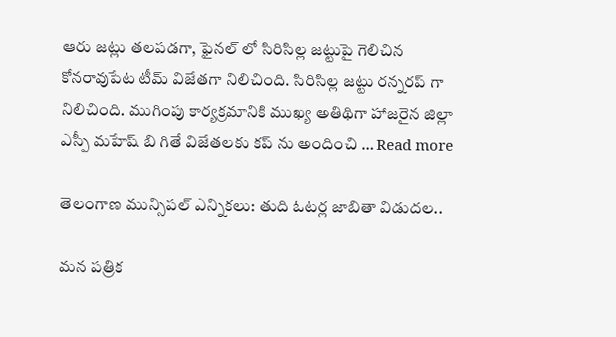ఆరు జట్లు తలపడగా, ఫైనల్ లో సిరిసిల్ల జట్టుపై గెలిచిన కోనరావుపేట టీమ్ విజేతగా నిలిచింది. సిరిసిల్ల జట్టు రన్నరప్ గా నిలిచింది. ముగింపు కార్యక్రమానికి ముఖ్య అతిథిగా హాజరైన జిల్లా ఎస్పీ మహేష్ బి గితే విజేతలకు కప్ ను అందించి … Read more

తెలంగాణ మున్సిపల్ ఎన్నికలు: తుది ఓటర్ల జాబితా విడుదల..

మన పత్రిక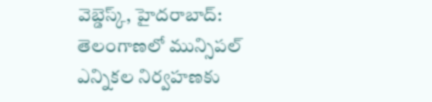వెబ్డెస్క్, హైదరాబాద్: తెలంగాణలో మున్సిపల్ ఎన్నికల నిర్వహణకు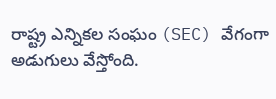రాష్ట్ర ఎన్నికల సంఘం (SEC) వేగంగా అడుగులు వేస్తోంది.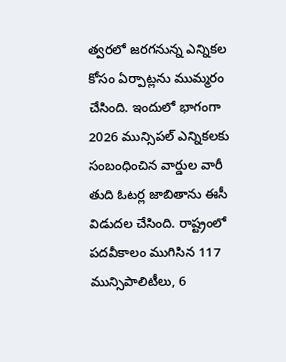త్వరలో జరగనున్న ఎన్నికల కోసం ఏర్పాట్లను ముమ్మరం చేసింది. ఇందులో భాగంగా 2026 మున్సిపల్ ఎన్నికలకు సంబంధించిన వార్డుల వారీ తుది ఓటర్ల జాబితాను ఈసీ విడుదల చేసింది. రాష్ట్రంలో పదవీకాలం ముగిసిన 117 మున్సిపాలిటీలు, 6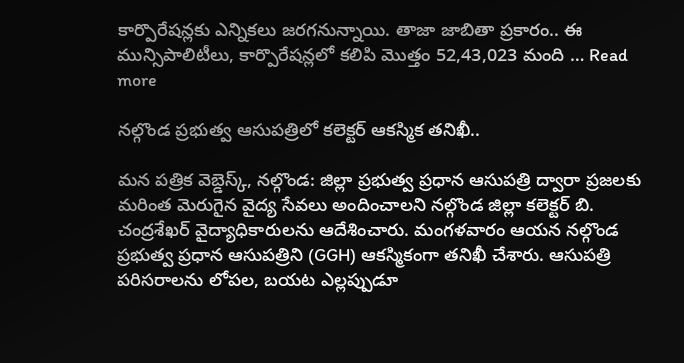కార్పొరేషన్లకు ఎన్నికలు జరగనున్నాయి. తాజా జాబితా ప్రకారం.. ఈ మున్సిపాలిటీలు, కార్పొరేషన్లలో కలిపి మొత్తం 52,43,023 మంది … Read more

నల్గొండ ప్రభుత్వ ఆసుపత్రిలో కలెక్టర్ ఆకస్మిక తనిఖీ..

మన పత్రిక వెబ్డెస్క్, నల్గొండ: జిల్లా ప్రభుత్వ ప్రధాన ఆసుపత్రి ద్వారా ప్రజలకు మరింత మెరుగైన వైద్య సేవలు అందించాలని నల్గొండ జిల్లా కలెక్టర్ బి. చంద్రశేఖర్ వైద్యాధికారులను ఆదేశించారు. మంగళవారం ఆయన నల్గొండ ప్రభుత్వ ప్రధాన ఆసుపత్రిని (GGH) ఆకస్మికంగా తనిఖీ చేశారు. ఆసుపత్రి పరిసరాలను లోపల, బయట ఎల్లప్పుడూ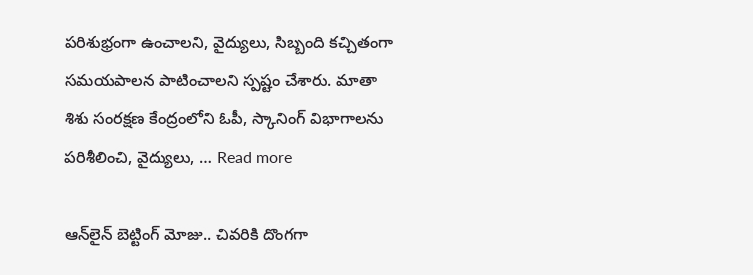పరిశుభ్రంగా ఉంచాలని, వైద్యులు, సిబ్బంది కచ్చితంగా సమయపాలన పాటించాలని స్పష్టం చేశారు. మాతా శిశు సంరక్షణ కేంద్రంలోని ఓపీ, స్కానింగ్ విభాగాలను పరిశీలించి, వైద్యులు, … Read more

ఆన్‌లైన్ బెట్టింగ్ మోజు.. చివరికి దొంగగా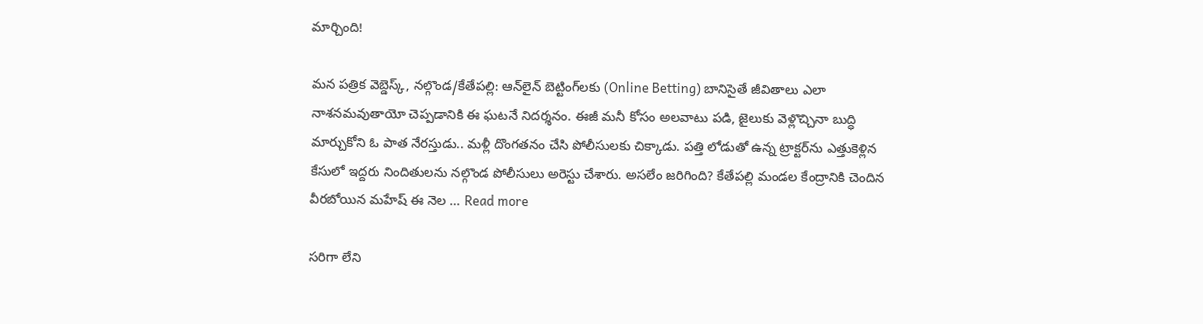మార్చింది!

మన పత్రిక వెబ్డెస్క్, నల్గొండ/కేతేపల్లి: ఆన్‌లైన్ బెట్టింగ్‌లకు (Online Betting) బానిసైతే జీవితాలు ఎలా నాశనమవుతాయో చెప్పడానికి ఈ ఘటనే నిదర్శనం. ఈజీ మనీ కోసం అలవాటు పడి, జైలుకు వెళ్లొచ్చినా బుద్ధి మార్చుకోని ఓ పాత నేరస్తుడు.. మళ్లీ దొంగతనం చేసి పోలీసులకు చిక్కాడు. పత్తి లోడుతో ఉన్న ట్రాక్టర్‌ను ఎత్తుకెళ్లిన కేసులో ఇద్దరు నిందితులను నల్గొండ పోలీసులు అరెస్టు చేశారు. అసలేం జరిగింది? కేతేపల్లి మండల కేంద్రానికి చెందిన వీరబోయిన మహేష్ ఈ నెల … Read more

సరిగా లేని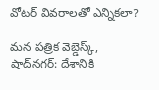వోటర్ వివరాలతో ఎన్నికలా?

మన పత్రిక వెబ్డెస్క్, షాద్‌నగర్: దేశానికి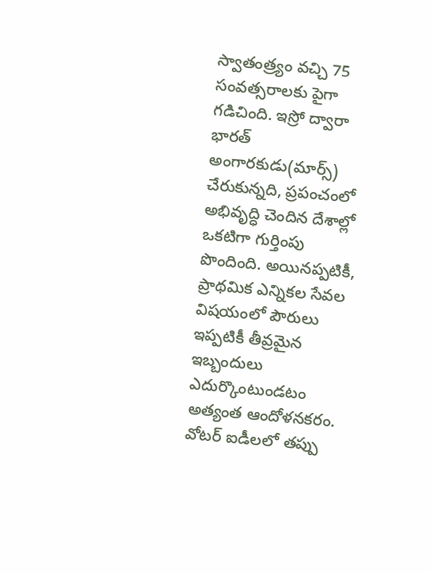స్వాతంత్ర్యం వచ్చి 75 సంవత్సరాలకు పైగా గడిచింది. ఇస్రో ద్వారా భారత్ అంగారకుడు(మార్స్) చేరుకున్నది, ప్రపంచంలో అభివృద్ధి చెందిన దేశాల్లో ఒకటిగా గుర్తింపు పొందింది. అయినప్పటికీ, ప్రాథమిక ఎన్నికల సేవల విషయంలో పౌరులు ఇప్పటికీ తీవ్రమైన ఇబ్బందులు ఎదుర్కొంటుండటం అత్యంత ఆందోళనకరం. వోటర్ ఐడీలలో తప్పు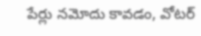పేర్లు నమోదు కావడం, వోటర్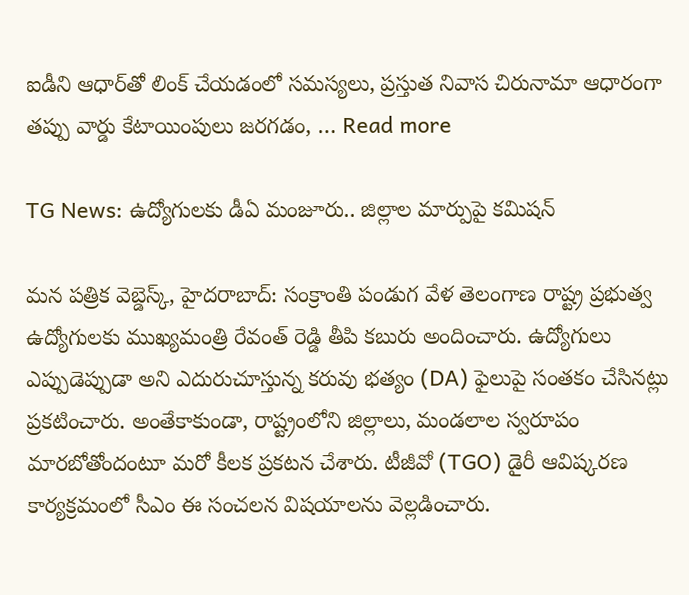ఐడీని ఆధార్‌తో లింక్ చేయడంలో సమస్యలు, ప్రస్తుత నివాస చిరునామా ఆధారంగా తప్పు వార్డు కేటాయింపులు జరగడం, … Read more

TG News: ఉద్యోగులకు డీఏ మంజూరు.. జిల్లాల మార్పుపై కమిషన్

మన పత్రిక వెబ్డెస్క్, హైదరాబాద్: సంక్రాంతి పండుగ వేళ తెలంగాణ రాష్ట్ర ప్రభుత్వ ఉద్యోగులకు ముఖ్యమంత్రి రేవంత్ రెడ్డి తీపి కబురు అందించారు. ఉద్యోగులు ఎప్పుడెప్పుడా అని ఎదురుచూస్తున్న కరువు భత్యం (DA) ఫైలుపై సంతకం చేసినట్లు ప్రకటించారు. అంతేకాకుండా, రాష్ట్రంలోని జిల్లాలు, మండలాల స్వరూపం మారబోతోందంటూ మరో కీలక ప్రకటన చేశారు. టీజీవో (TGO) డైరీ ఆవిష్కరణ కార్యక్రమంలో సీఎం ఈ సంచలన విషయాలను వెల్లడించారు.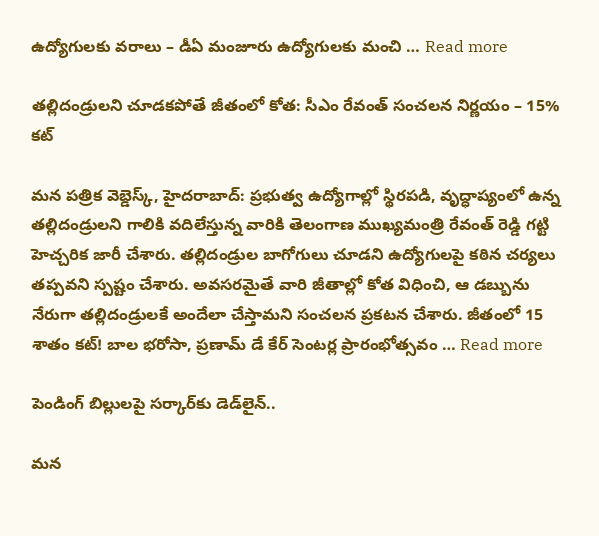ఉద్యోగులకు వరాలు – డీఏ మంజూరు ఉద్యోగులకు మంచి … Read more

తల్లిదండ్రులని చూడకపోతే జీతంలో కోత: సీఎం రేవంత్ సంచలన నిర్ణయం – 15% కట్

మన పత్రిక వెబ్డెస్క్, హైదరాబాద్: ప్రభుత్వ ఉద్యోగాల్లో స్థిరపడి, వృద్ధాప్యంలో ఉన్న తల్లిదండ్రులని గాలికి వదిలేస్తున్న వారికి తెలంగాణ ముఖ్యమంత్రి రేవంత్ రెడ్డి గట్టి హెచ్చరిక జారీ చేశారు. తల్లిదండ్రుల బాగోగులు చూడని ఉద్యోగులపై కఠిన చర్యలు తప్పవని స్పష్టం చేశారు. అవసరమైతే వారి జీతాల్లో కోత విధించి, ఆ డబ్బును నేరుగా తల్లిదండ్రులకే అందేలా చేస్తామని సంచలన ప్రకటన చేశారు. జీతంలో 15 శాతం కట్! బాల భరోసా, ప్రణామ్ డే కేర్ సెంటర్ల ప్రారంభోత్సవం … Read more

పెండింగ్ బిల్లులపై సర్కార్‌కు డెడ్‌లైన్..

మన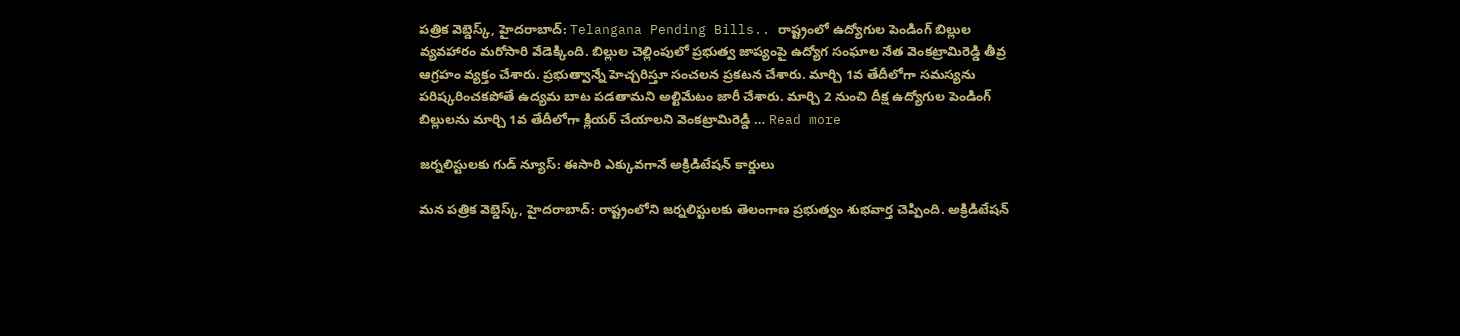పత్రిక వెబ్డెస్క్, హైదరాబాద్: Telangana Pending Bills.. రాష్ట్రంలో ఉద్యోగుల పెండింగ్ బిల్లుల వ్యవహారం మరోసారి వేడెక్కింది. బిల్లుల చెల్లింపులో ప్రభుత్వ జాప్యంపై ఉద్యోగ సంఘాల నేత వెంకట్రామిరెడ్డి తీవ్ర ఆగ్రహం వ్యక్తం చేశారు. ప్రభుత్వాన్నే హెచ్చరిస్తూ సంచలన ప్రకటన చేశారు. మార్చి 1వ తేదీలోగా సమస్యను పరిష్కరించకపోతే ఉద్యమ బాట పడతామని అల్టిమేటం జారీ చేశారు. మార్చి 2 నుంచి దీక్ష ఉద్యోగుల పెండింగ్ బిల్లులను మార్చి 1వ తేదీలోగా క్లియర్ చేయాలని వెంకట్రామిరెడ్డి … Read more

జర్నలిస్టులకు గుడ్ న్యూస్: ఈసారి ఎక్కువగానే అక్రిడిటేషన్ కార్డులు

మన పత్రిక వెబ్డెస్క్, హైదరాబాద్: రాష్ట్రంలోని జర్నలిస్టులకు తెలంగాణ ప్రభుత్వం శుభవార్త చెప్పింది. అక్రిడిటేషన్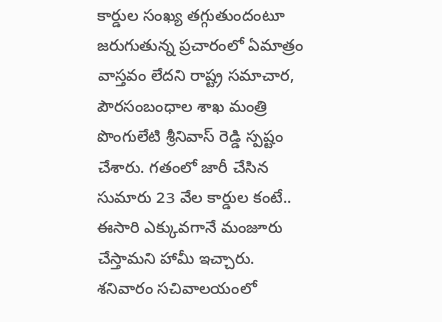కార్డుల సంఖ్య తగ్గుతుందంటూ జరుగుతున్న ప్రచారంలో ఏమాత్రం వాస్తవం లేదని రాష్ట్ర సమాచార, పౌరసంబంధాల శాఖ మంత్రి పొంగులేటి శ్రీనివాస్ రెడ్డి స్పష్టం చేశారు. గతంలో జారీ చేసిన సుమారు 23 వేల కార్డుల కంటే.. ఈసారి ఎక్కువగానే మంజూరు చేస్తామని హామీ ఇచ్చారు. శనివారం సచివాలయంలో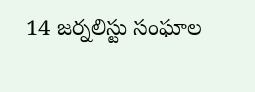14 జర్నలిస్టు సంఘాల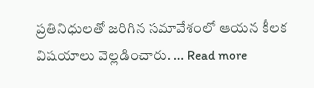ప్రతినిధులతో జరిగిన సమావేశంలో ఆయన కీలక విషయాలు వెల్లడించారు. … Read more